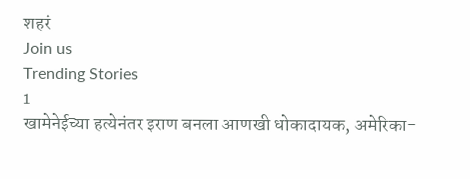शहरं
Join us
Trending Stories
1
खामेनेईच्या हत्येनंतर इराण बनला आणखी धोकादायक, अमेरिका-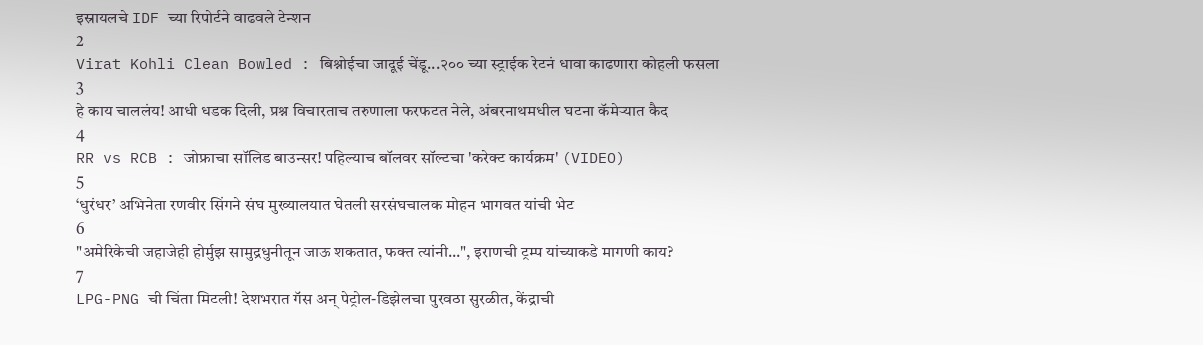इस्रायलचे IDF च्या रिपोर्टने वाढवले टेन्शन
2
Virat Kohli Clean Bowled : बिश्नोईचा जादूई चेंडू...२०० च्या स्ट्राईक रेटनं धावा काढणारा कोहली फसला
3
हे काय चाललंय! आधी धडक दिली, प्रश्न विचारताच तरुणाला फरफटत नेले, अंबरनाथमधील घटना कॅमेऱ्यात कैद
4
RR vs RCB : जोफ्राचा सॉलिड बाउन्सर! पहिल्याच बॉलवर सॉल्टचा 'करेक्ट कार्यक्रम' (VIDEO)
5
‘धुरंधर’ अभिनेता रणवीर सिंगने संघ मुख्यालयात घेतली सरसंघचालक मोहन भागवत यांची भेट
6
"अमेरिकेची जहाजेही होर्मुझ सामुद्रधुनीतून जाऊ शकतात, फक्त त्यांनी...", इराणची ट्रम्प यांच्याकडे मागणी काय?
7
LPG-PNG ची चिंता मिटली! देशभरात गॅस अन् पेट्रोल-डिझेलचा पुरवठा सुरळीत, केंद्राची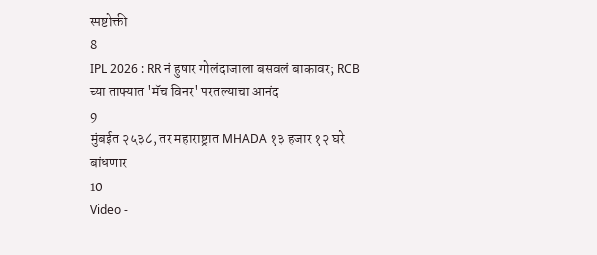स्पष्टोक्ती
8
IPL 2026 : RR नं हुषार गोलंदाजाला बसवलं बाकावर; RCB च्या ताफ्यात 'मॅच विनर' परतल्याचा आनंद
9
मुंबईत २५३८, तर महाराष्ट्रात MHADA १३ हजार १२ घरे बांधणार
10
Video -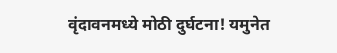वृंदावनमध्ये मोठी दुर्घटना! यमुनेत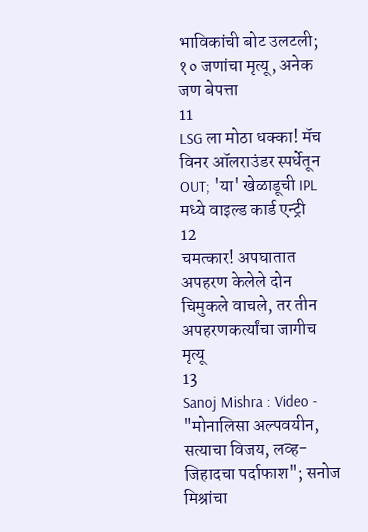भाविकांची बोट उलटली; १० जणांचा मृत्यू, अनेक जण बेपत्ता
11
LSG ला मोठा धक्का! मॅच विनर ऑलराउंडर स्पर्धेतून OUT; 'या' खेळाडूची IPL मध्ये वाइल्ड कार्ड एन्ट्री
12
चमत्कार! अपघातात अपहरण केलेले दोन चिमुकले वाचले, तर तीन अपहरणकर्त्यांचा जागीच मृत्यू
13
Sanoj Mishra : Video - "मोनालिसा अल्पवयीन, सत्याचा विजय, लव्ह-जिहादचा पर्दाफाश"; सनोज मिश्रांचा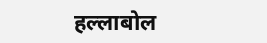हल्लाबोल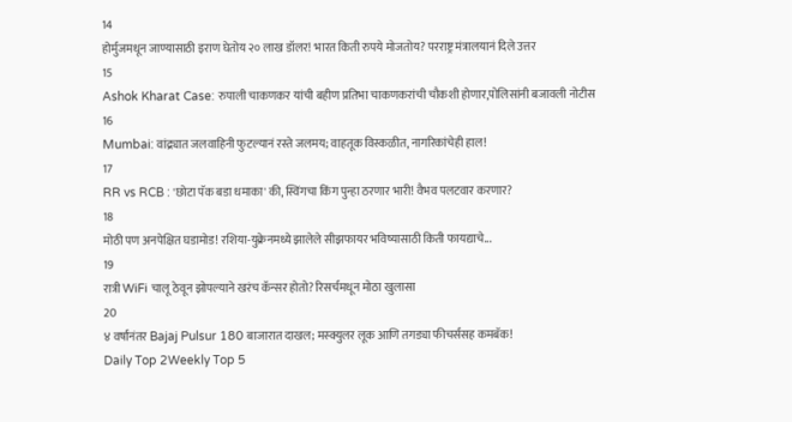14
होर्मुजमधून जाण्यासाठी इराण घेतोय २० लाख डॉलर! भारत किती रुपये मोजतोय? परराष्ट्र मंत्रालयानं दिले उत्तर
15
Ashok Kharat Case: रुपाली चाकणकर यांची बहीण प्रतिभा चाकणकरांची चौकशी होणार,पोलिसांनी बजावली नोटीस
16
Mumbai: वांद्र्यात जलवाहिनी फुटल्यानं रस्ते जलमय; वाहतूक विस्कळीत, नागरिकांचेही हाल!
17
RR vs RCB : 'छोटा पॅक बडा धमाका' की, स्विंगचा किंग पुन्हा ठरणार भारी! वैभव पलटवार करणार?
18
मोठी पण अनपेक्षित घडामोड! रशिया-युक्रेनमध्ये झालेले सीझफायर भविष्यासाठी किती फायद्याचे...
19
रात्री WiFi चालू ठेवून झोपल्याने खरंच कॅन्सर होतो? रिसर्चमधून मोठा खुलासा
20
४ वर्षांनंतर Bajaj Pulsur 180 बाजारात दाखल; मस्क्युलर लूक आणि तगड्या फीचर्ससह कमबॅक!
Daily Top 2Weekly Top 5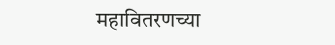महावितरणच्या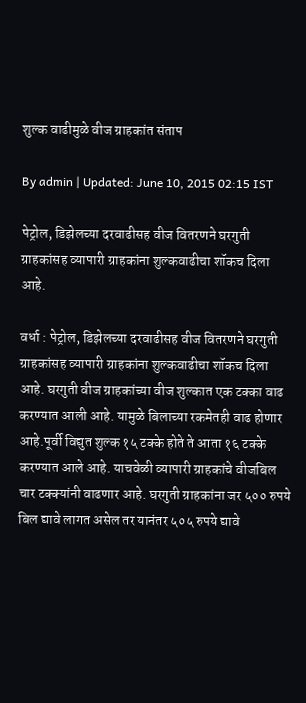शुल्क वाढीमुळे वीज ग्राहकांत संताप

By admin | Updated: June 10, 2015 02:15 IST

पेट्रोल, डिझेलच्या दरवाढीसह वीज वितरणने घरगुती ग्राहकांसह व्यापारी ग्राहकांना शुल्कवाढीचा शॉकच दिला आहे.

वर्धा : पेट्रोल, डिझेलच्या दरवाढीसह वीज वितरणने घरगुती ग्राहकांसह व्यापारी ग्राहकांना शुल्कवाढीचा शॉकच दिला आहे. घरगुती वीज ग्राहकांच्या वीज शुल्कात एक टक्का वाढ करण्यात आली आहे. यामुळे बिलाच्या रकमेतही वाढ होणार आहे.पूर्वी विद्युत शुल्क १५ टक्के होते ते आता १६ टक्के करण्यात आले आहे. याचवेळी व्यापारी ग्राहकांचे वीजबिल चार टक्क्यांनी वाढणार आहे. घरगुती ग्राहकांना जर ५०० रुपये बिल द्यावे लागत असेल तर यानंतर ५०५ रुपये द्यावे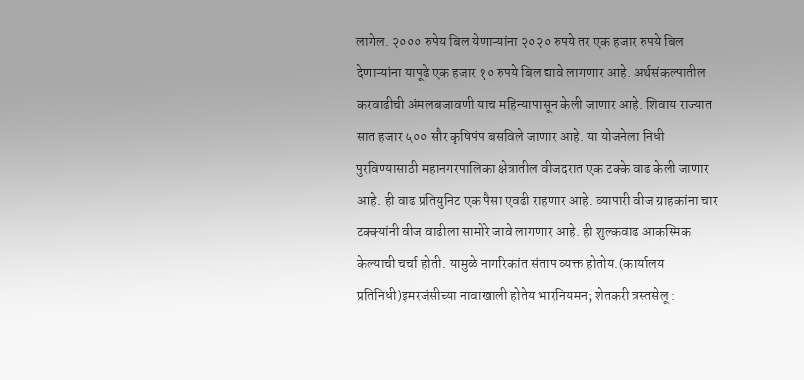लागेल. २००० रुपेय बिल येणाऱ्यांना २०२० रुपये तर एक हजार रुपये बिल देणाऱ्यांना यापूढे एक हजार १० रुपये बिल द्यावे लागणार आहे. अर्थसंकल्पातील करवाढीची अंमलबजावणी याच महिन्यापासून केली जाणार आहे. शिवाय राज्यात सात हजार ५०० सौर कृषिपंप बसविले जाणार आहे. या योजनेला निधी पुरविण्यासाठी महानगरपालिका क्षेत्रातील वीजदरात एक टक्के वाढ केली जाणार आहे. ही वाढ प्रतियुनिट एक पैसा एवढी राहणार आहे. व्यापारी वीज ग्राहकांना चार टक्क्यांनी वीज वाढीला सामोरे जावे लागणार आहे. ही शुल्कवाढ आकस्मिक केल्याची चर्चा होती. यामुळे नागरिकांत संताप व्यक्त होतोय.(कार्यालय प्रतिनिधी)इमरजंसीच्या नावाखाली होतेय भारनियमन; शेतकरी त्रस्तसेलू :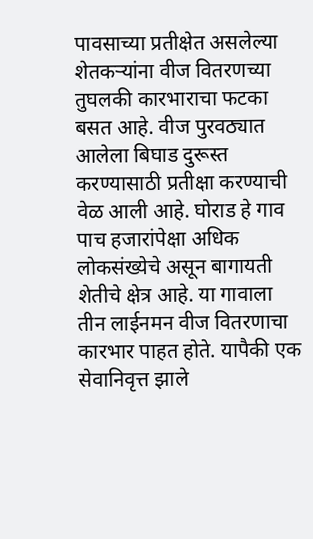पावसाच्या प्रतीक्षेत असलेल्या शेतकऱ्यांना वीज वितरणच्या तुघलकी कारभाराचा फटका बसत आहे. वीज पुरवठ्यात आलेला बिघाड दुरूस्त करण्यासाठी प्रतीक्षा करण्याची वेळ आली आहे. घोराड हे गाव पाच हजारांपेक्षा अधिक लोकसंख्येचे असून बागायती शेतीचे क्षेत्र आहे. या गावाला तीन लाईनमन वीज वितरणाचा कारभार पाहत होते. यापैकी एक सेवानिवृत्त झाले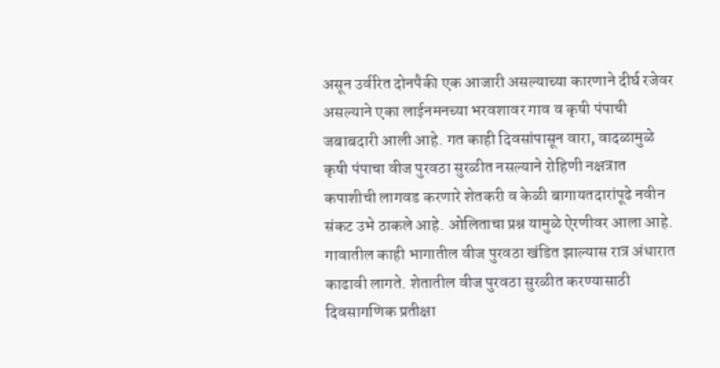असून उर्वरित दोनपैकी एक आजारी असल्याच्या कारणाने दीर्घ रजेवर असल्याने एका लाईनमनच्या भरवशावर गाव व कृषी पंपाची जबाबदारी आली आहे. गत काही दिवसांपासून वारा, वादळामुळे कृषी पंपाचा वीज पुरवठा सुरळीत नसल्याने रोहिणी नक्षत्रात कपाशीची लागवड करणारे शेतकरी व केळी बागायतदारांपूढे नवीन संकट उभे ठाकले आहे. ओलिताचा प्रश्न यामुळे ऐरणीवर आला आहे. गावातील काही भागातील वीज पुरवठा खंडित झाल्यास रात्र अंधारात काढावी लागते. शेतातील वीज पुरवठा सुरळीत करण्यासाठी दिवसागणिक प्रतीक्षा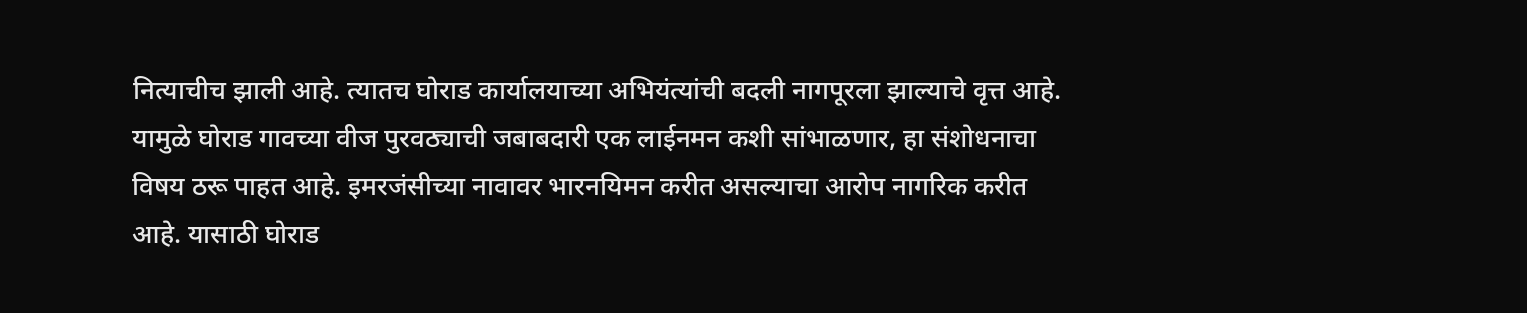नित्याचीच झाली आहे. त्यातच घोराड कार्यालयाच्या अभियंत्यांची बदली नागपूरला झाल्याचे वृत्त आहे. यामुळे घोराड गावच्या वीज पुरवठ्याची जबाबदारी एक लाईनमन कशी सांभाळणार, हा संशोधनाचा विषय ठरू पाहत आहे. इमरजंसीच्या नावावर भारनयिमन करीत असल्याचा आरोप नागरिक करीत आहे. यासाठी घोराड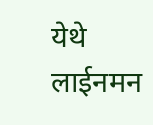येथे लाईनमन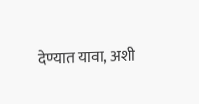देण्यात यावा, अशी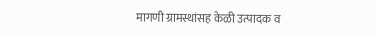मागणी ग्रामस्थांसह केळी उत्पादक व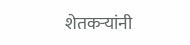शेतकऱ्यांनी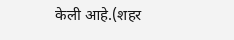केली आहे.(शहर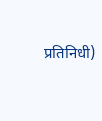प्रतिनिधी)